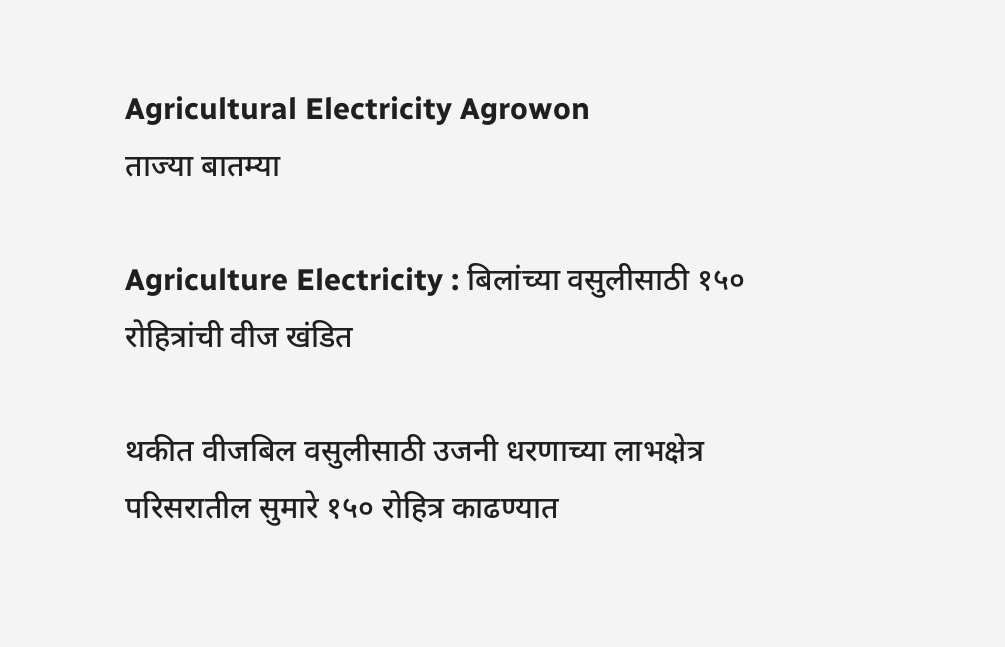Agricultural Electricity Agrowon
ताज्या बातम्या

Agriculture Electricity : बिलांच्या वसुलीसाठी १५० रोहित्रांची वीज खंडित

थकीत वीजबिल वसुलीसाठी उजनी धरणाच्या लाभक्षेत्र परिसरातील सुमारे १५० रोहित्र काढण्यात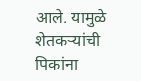आले. यामुळे शेतकऱ्यांची पिकांना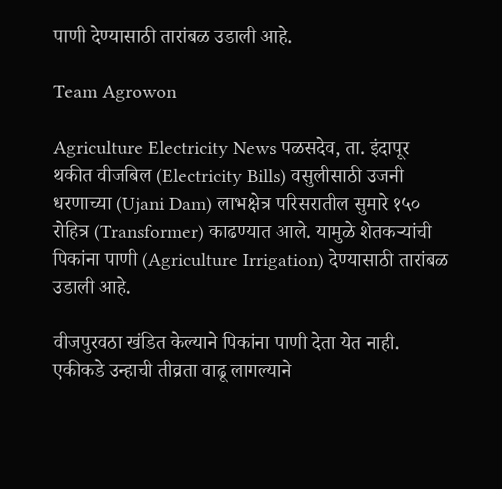पाणी देण्यासाठी तारांबळ उडाली आहे.

Team Agrowon

Agriculture Electricity News पळसदेव, ता. इंदापूर थकीत वीजबिल (Electricity Bills) वसुलीसाठी उजनी धरणाच्या (Ujani Dam) लाभक्षेत्र परिसरातील सुमारे १५० रोहित्र (Transformer) काढण्यात आले. यामुळे शेतकऱ्यांची पिकांना पाणी (Agriculture Irrigation) देण्यासाठी तारांबळ उडाली आहे.

वीजपुरवठा खंडित केल्याने पिकांना पाणी देता येत नाही. एकीकडे उन्हाची तीव्रता वाढू लागल्याने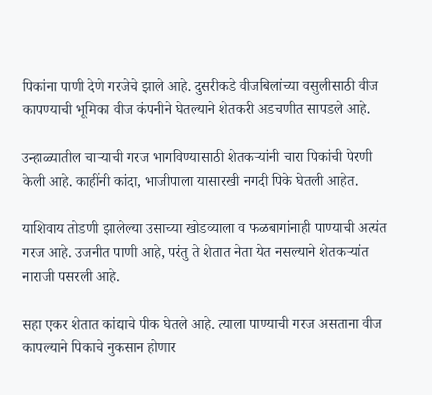पिकांना पाणी देणे गरजेचे झाले आहे. दुसरीकडे वीजबिलांच्या वसुलीसाठी वीज कापण्याची भूमिका वीज कंपनीने घेतल्याने शेतकरी अडचणीत सापडले आहे.

उन्हाळ्यातील चाऱ्याची गरज भागविण्यासाठी शेतकऱ्यांनी चारा पिकांची पेरणी केली आहे. काहींनी कांदा, भाजीपाला यासारखी नगदी पिके घेतली आहेत.

याशिवाय तोडणी झालेल्या उसाच्या खोडव्याला व फळबागांनाही पाण्याची अत्यंत गरज आहे. उजनीत पाणी आहे, परंतु ते शेतात नेता येत नसल्याने शेतकऱ्यांत नाराजी पसरली आहे.

सहा एकर शेतात कांद्याचे पीक घेतले आहे. त्याला पाण्याची गरज असताना वीज कापल्याने पिकाचे नुकसान होणार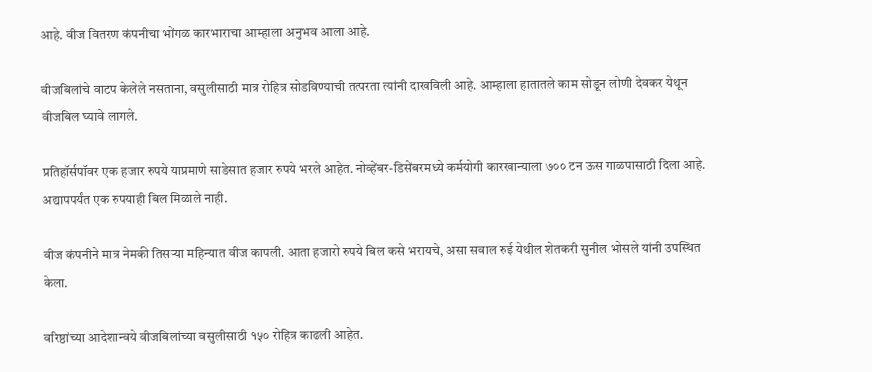आहे. वीज वितरण कंपनीचा भोंगळ कारभाराचा आम्हाला अनुभव आला आहे.

वीजबिलांचे वाटप केलेले नसताना, वसुलीसाठी मात्र रोहित्र सोडविण्याची तत्परता त्यांनी दाखविली आहे. आम्हाला हातातले काम सोडून लोणी देवकर येथून वीजबिल घ्यावे लागले.

प्रतिहॉर्सपॉवर एक हजार रुपये याप्रमाणे साडेसात हजार रुपये भरले आहेत. नोव्हेंबर-डिसेंबरमध्ये कर्मयोगी कारखान्याला ७०० टन ऊस गाळपासाठी दिला आहे. अद्यापपर्यंत एक रुपयाही बिल मिळाले नाही.

वीज कंपनीने मात्र नेमकी तिसऱ्या महिन्यात वीज कापली. आता हजारो रुपये बिल कसे भरायचे, असा सवाल रुई येथील शेतकरी सुनील भोसले यांनी उपस्थित केला.

वरिष्ठांच्या आदेशान्वये वीजबिलांच्या वसुलीसाठी १५० रोहित्र काढली आहेत.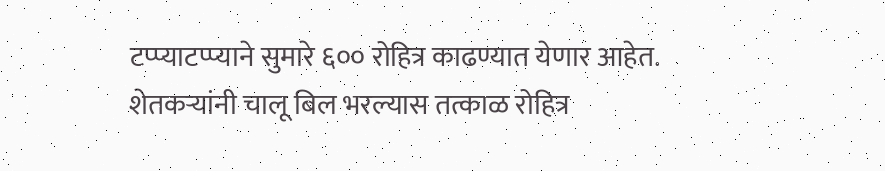टप्प्याटप्प्याने सुमारे ६०० रोहित्र काढण्यात येणार आहेत. शेतकऱ्यांनी चालू बिल भरल्यास तत्काळ रोहित्र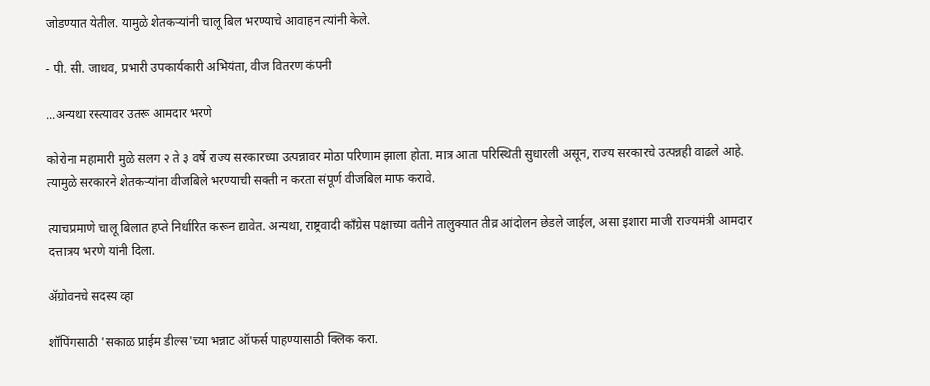जोडण्यात येतील. यामुळे शेतकऱ्यांनी चालू बिल भरण्याचे आवाहन त्यांनी केले.

- पी. सी. जाधव, प्रभारी उपकार्यकारी अभियंता, वीज वितरण कंपनी

...अन्यथा रस्त्यावर उतरू आमदार भरणे

कोरोना महामारी मुळे सलग २ ते ३ वर्षे राज्य सरकारच्या उत्पन्नावर मोठा परिणाम झाला होता. मात्र आता परिस्थिती सुधारली असून, राज्य सरकारचे उत्पन्नही वाढले आहे. त्यामुळे सरकारने शेतकऱ्यांना वीजबिले भरण्याची सक्ती न करता संपूर्ण वीजबिल माफ करावे.

त्याचप्रमाणे चालू बिलात हप्ते निर्धारित करून द्यावेत. अन्यथा, राष्ट्रवादी काँग्रेस पक्षाच्या वतीने तालुक्यात तीव्र आंदोलन छेडले जाईल, असा इशारा माजी राज्यमंत्री आमदार दत्तात्रय भरणे यांनी दिला.

ॲग्रोवनचे सदस्य व्हा

शॉपिंगसाठी 'सकाळ प्राईम डील्स'च्या भन्नाट ऑफर्स पाहण्यासाठी क्लिक करा.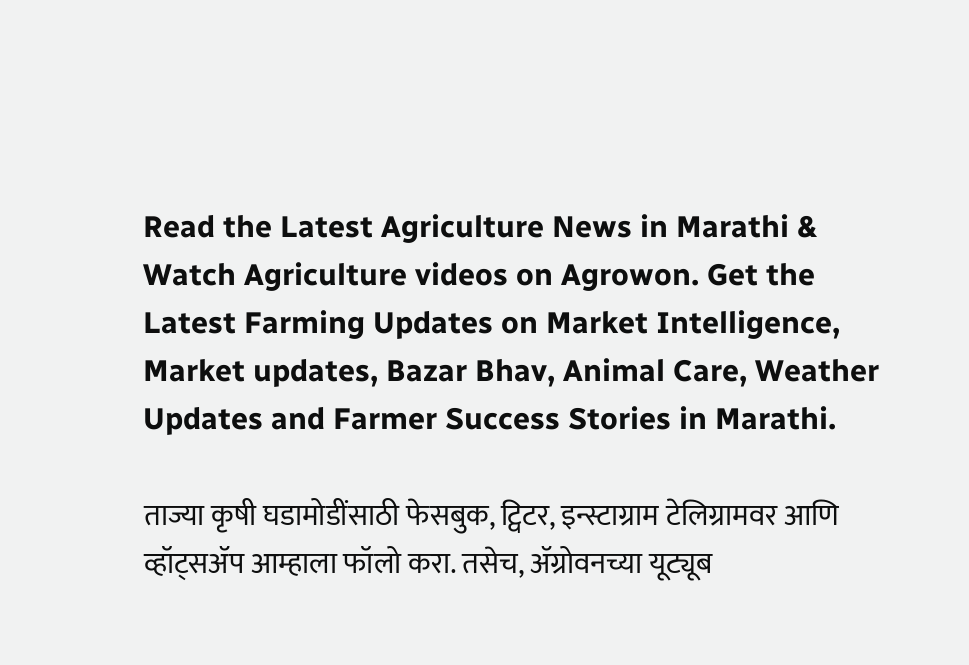Read the Latest Agriculture News in Marathi & Watch Agriculture videos on Agrowon. Get the Latest Farming Updates on Market Intelligence, Market updates, Bazar Bhav, Animal Care, Weather Updates and Farmer Success Stories in Marathi.

ताज्या कृषी घडामोडींसाठी फेसबुक, ट्विटर, इन्स्टाग्राम टेलिग्रामवर आणि व्हॉट्सॲप आम्हाला फॉलो करा. तसेच, ॲग्रोवनच्या यूट्यूब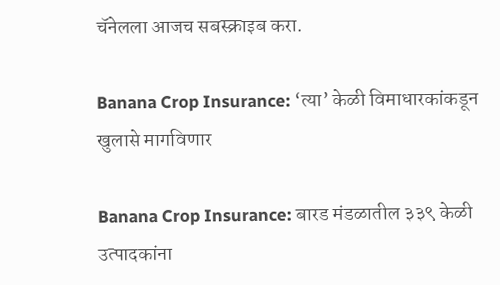चॅनेलला आजच सबस्क्राइब करा.

Banana Crop Insurance: ‘त्या’ केळी विमाधारकांकडून खुलासे मागविणार

Banana Crop Insurance: बारड मंडळातील ३३९ केळी उत्पादकांना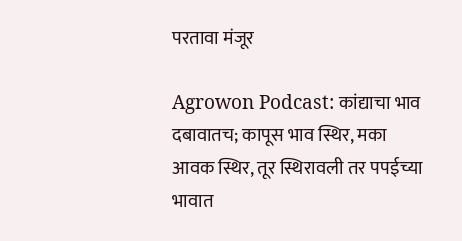परतावा मंजूर

Agrowon Podcast: कांद्याचा भाव दबावातच; कापूस भाव स्थिर, मका आवक स्थिर, तूर स्थिरावली तर पपईच्या भावात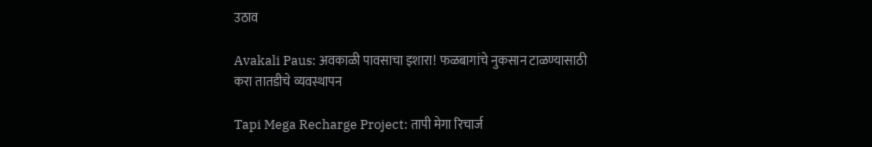उठाव

Avakali Paus: अवकाळी पावसाचा इशारा! फळबागांचे नुकसान टाळण्यासाठी करा तातडीचे व्यवस्थापन

Tapi Mega Recharge Project: तापी मेगा रिचार्ज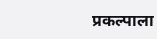प्रकल्पाला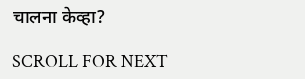चालना केव्हा?

SCROLL FOR NEXT